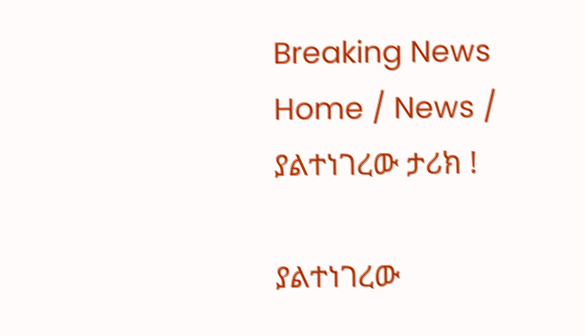Breaking News
Home / News / ያልተነገረው ታሪክ !

ያልተነገረው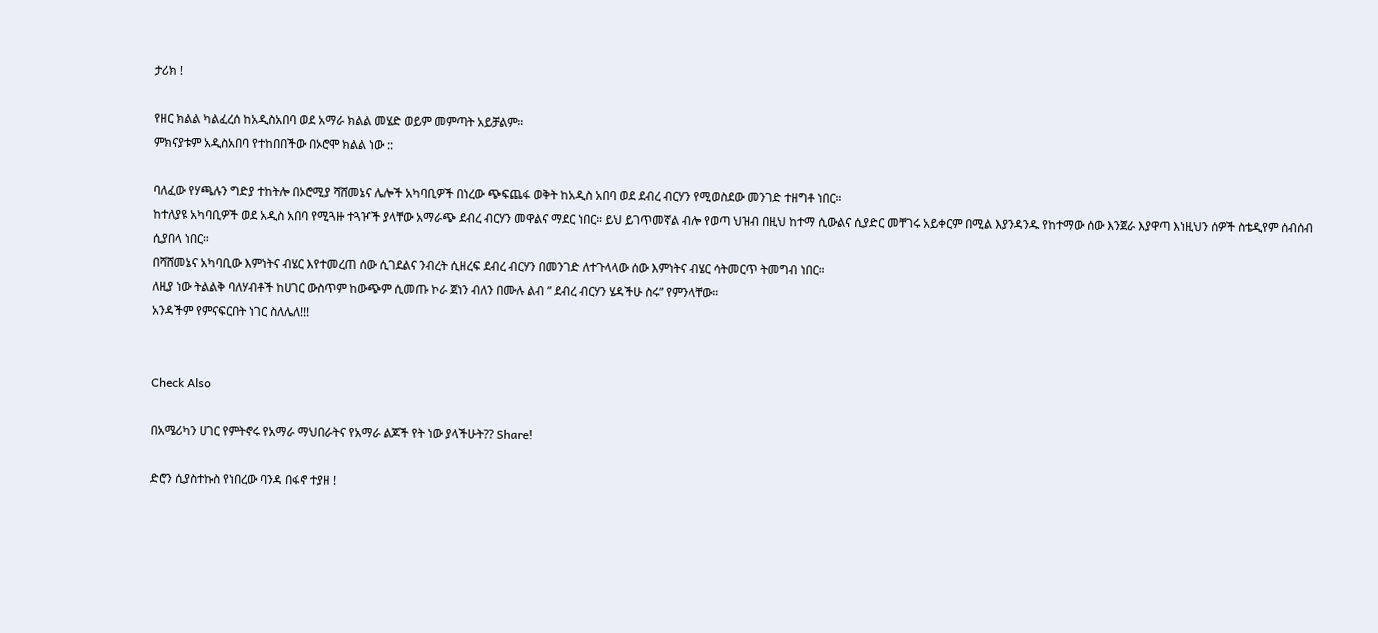ታሪክ !

የዘር ክልል ካልፈረሰ ከአዲስአበባ ወደ አማራ ክልል መሄድ ወይም መምጣት አይቻልም።
ምክናያቱም አዲስአበባ የተከበበችው በኦሮሞ ክልል ነው ::

ባለፈው የሃጫሉን ግድያ ተከትሎ በኦሮሚያ ሻሸመኔና ሌሎች አካባቢዎች በነረው ጭፍጨፋ ወቅት ከአዲስ አበባ ወደ ደብረ ብርሃን የሚወስደው መንገድ ተዘግቶ ነበር።
ከተለያዩ አካባቢዎች ወደ አዲስ አበባ የሚጓዙ ተጓዦች ያላቸው አማራጭ ደብረ ብርሃን መዋልና ማደር ነበር። ይህ ይገጥመኛል ብሎ የወጣ ህዝብ በዚህ ከተማ ሲውልና ሲያድር መቸገሩ አይቀርም በሚል እያንዳንዱ የከተማው ሰው እንጀራ እያዋጣ እነዚህን ሰዎች ስቴዲየም ሰብሰብ ሲያበላ ነበር።
በሻሸመኔና አካባቢው እምነትና ብሄር እየተመረጠ ሰው ሲገደልና ንብረት ሲዘረፍ ደብረ ብርሃን በመንገድ ለተጉላላው ሰው እምነትና ብሄር ሳትመርጥ ትመግብ ነበር።
ለዚያ ነው ትልልቅ ባለሃብቶች ከሀገር ውስጥም ከውጭም ሲመጡ ኮራ ጀነን ብለን በሙሉ ልብ ” ደብረ ብርሃን ሄዳችሁ ስሩ” የምንላቸው።
አንዳችም የምናፍርበት ነገር ስለሌለ!!!


Check Also

በአሜሪካን ሀገር የምትኖሩ የአማራ ማህበራትና የአማራ ልጆች የት ነው ያላችሁት?? Share!

ድሮን ሲያስተኩስ የነበረው ባንዳ በፋኖ ተያዘ !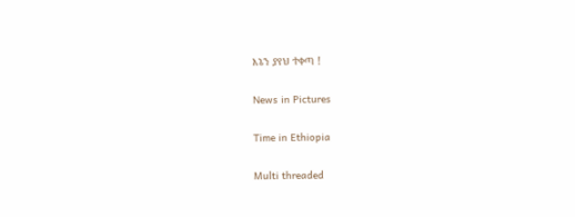እኔን ያየህ ተቀጣ !

News in Pictures

Time in Ethiopia

Multi threaded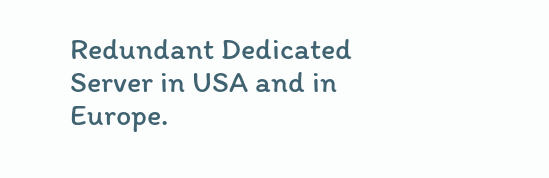Redundant Dedicated Server in USA and in Europe.